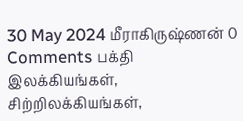30 May 2024 மீராகிருஷ்ணன் 0 Comments பக்தி இலக்கியங்கள், சிற்றிலக்கியங்கள்,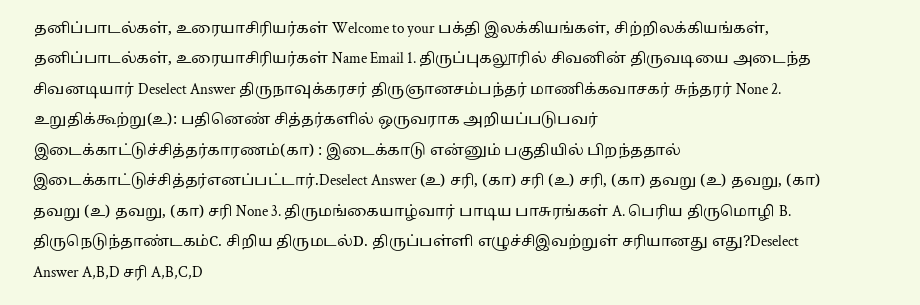தனிப்பாடல்கள், உரையாசிரியர்கள் Welcome to your பக்தி இலக்கியங்கள், சிற்றிலக்கியங்கள், தனிப்பாடல்கள், உரையாசிரியர்கள் Name Email 1. திருப்புகலூரில் சிவனின் திருவடியை அடைந்த சிவனடியார் Deselect Answer திருநாவுக்கரசர் திருஞானசம்பந்தர் மாணிக்கவாசகர் சுந்தரர் None 2. உறுதிக்கூற்று(உ): பதினெண் சித்தர்களில் ஒருவராக அறியப்படுபவர் இடைக்காட்டுச்சித்தர்காரணம்(கா) : இடைக்காடு என்னும் பகுதியில் பிறந்ததால் இடைக்காட்டுச்சித்தர்எனப்பட்டார்.Deselect Answer (உ) சரி, (கா) சரி (உ) சரி, (கா) தவறு (உ) தவறு, (கா) தவறு (உ) தவறு, (கா) சரி None 3. திருமங்கையாழ்வார் பாடிய பாசுரங்கள் A. பெரிய திருமொழி B. திருநெடுந்தாண்டகம்C. சிறிய திருமடல்D. திருப்பள்ளி எழுச்சிஇவற்றுள் சரியானது எது?Deselect Answer A,B,D சரி A,B,C,D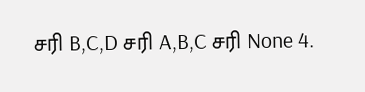சரி B,C,D சரி A,B,C சரி None 4.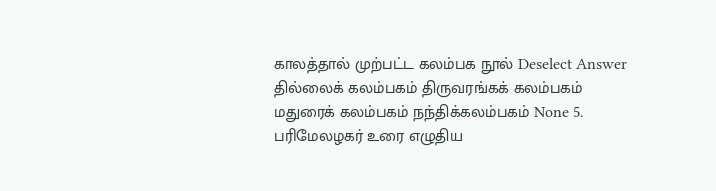காலத்தால் முற்பட்ட கலம்பக நூல் Deselect Answer தில்லைக் கலம்பகம் திருவரங்கக் கலம்பகம் மதுரைக் கலம்பகம் நந்திக்கலம்பகம் None 5. பரிமேலழகர் உரை எழுதிய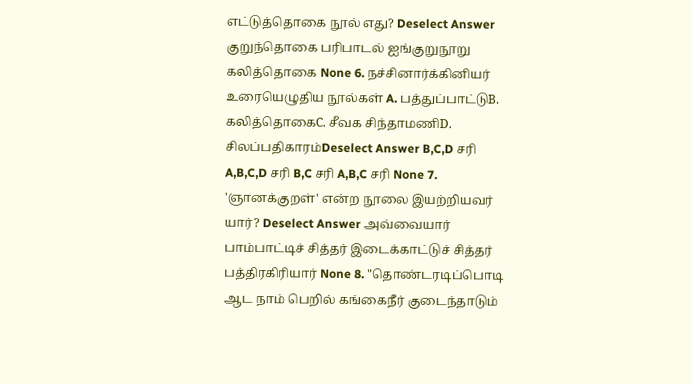எட்டுத்தொகை நூல் எது? Deselect Answer குறுந்தொகை பரிபாடல் ஐங்குறுநூறு கலித்தொகை None 6. நச்சினார்க்கினியர் உரையெழுதிய நூல்கள் A. பத்துப்பாட்டுB. கலித்தொகைC. சீவக சிந்தாமணிD. சிலப்பதிகாரம்Deselect Answer B,C,D சரி A,B,C,D சரி B,C சரி A,B,C சரி None 7. 'ஞானக்குறள்' என்ற நூலை இயற்றியவர் யார்? Deselect Answer அவ்வையார் பாம்பாட்டிச் சித்தர் இடைக்காட்டுச் சித்தர் பத்திரகிரியார் None 8. "தொண்டரடிப்பொடி ஆட நாம் பெறில் கங்கைநீர் குடைந்தாடும்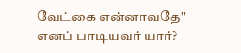வேட்கை என்னாவதே" எனப் பாடியவர் யார்?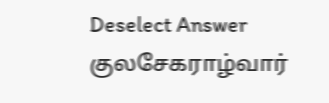Deselect Answer குலசேகராழ்வார்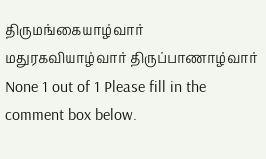திருமங்கையாழ்வார் மதுரகவியாழ்வார் திருப்பாணாழ்வார் None 1 out of 1 Please fill in the comment box below.